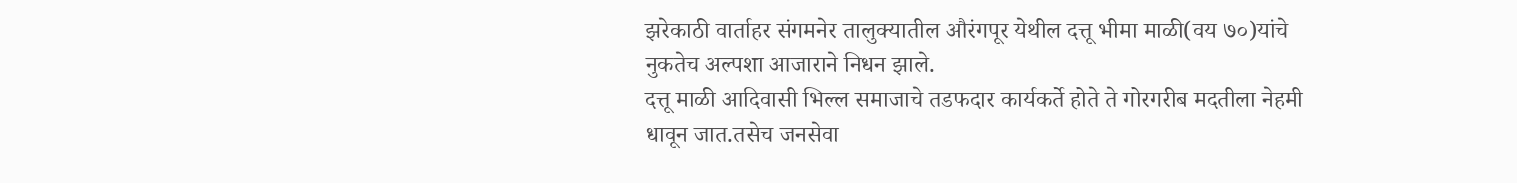झरेकाठी वार्ताहर संगमनेर तालुक्यातील औरंगपूर येथील दत्तू भीमा माळी(वय ७०)यांचे नुकतेच अल्पशा आजाराने निधन झाले.
दत्तू माळी आदिवासी भिल्ल समाजाचे तडफदार कार्यकर्ते होते ते गोरगरीब मदतीला नेहमी धावून जात.तसेच जनसेवा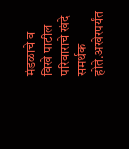मंडळाचे व विखे पाटील परिवाराचे खंदे समर्थक होते.अखेरपर्यंत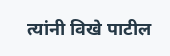त्यांनी विखे पाटील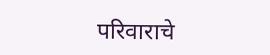परिवाराचे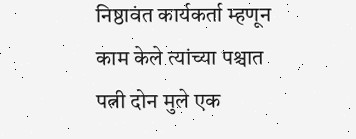निष्ठावंत कार्यकर्ता म्हणून काम केले त्यांच्या पश्चात पत्नी दोन मुले एक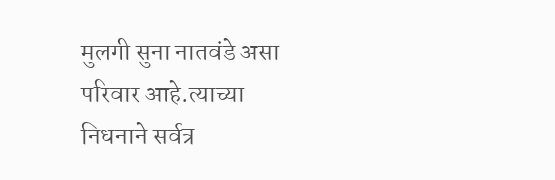मुलगी सुना नातवंडे असा परिवार आहे.त्याच्या निधनाने सर्वत्र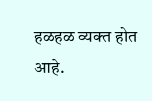हळहळ व्यक्त होत आहे.